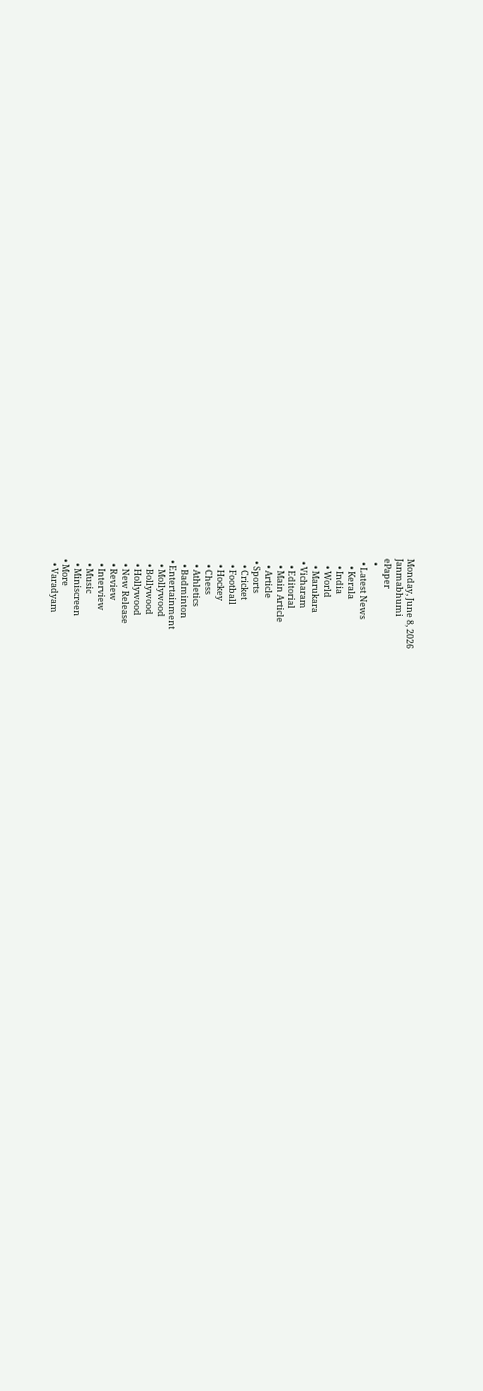Monday, June 8, 2026
Janmabhumi
ePaper
  •
  • Latest News
    • Kerala
    • India
    • World
    • Marukara
  • Vicharam
    • Editorial
    • Main Article
    • Article
  • Sports
    • Cricket
    • Football
    • Hockey
    • Chess
    • Athletics
    • Badminton
  • Entertainment
    • Mollywood
    • Bollywood
    • Hollywood
    • New Release
    • Review
    • Interview
    • Music
    • Miniscreen
  • More
    • Varadyam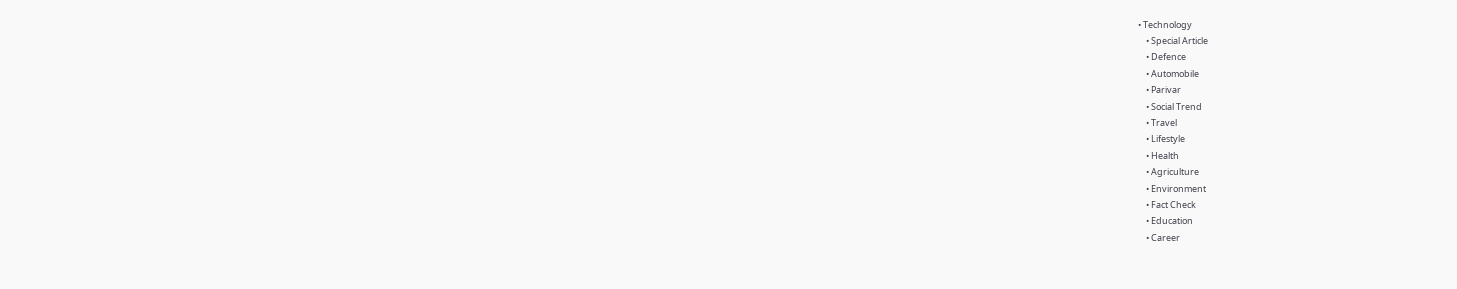• Technology
    • Special Article
    • Defence
    • Automobile
    • Parivar
    • Social Trend
    • Travel
    • Lifestyle
    • Health
    • Agriculture
    • Environment
    • Fact Check
    • Education
    • Career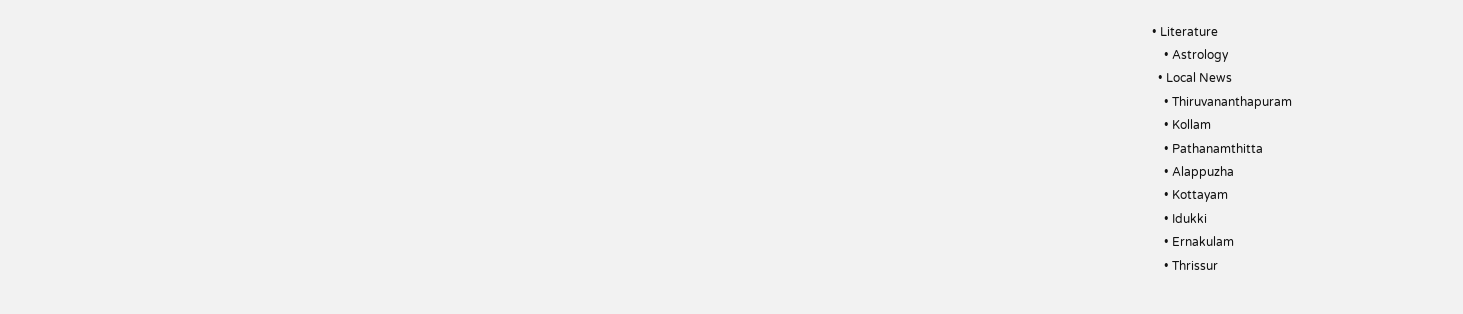• Literature
    • Astrology
  • Local News
    • Thiruvananthapuram
    • Kollam
    • Pathanamthitta
    • Alappuzha
    • Kottayam
    • Idukki
    • Ernakulam
    • Thrissur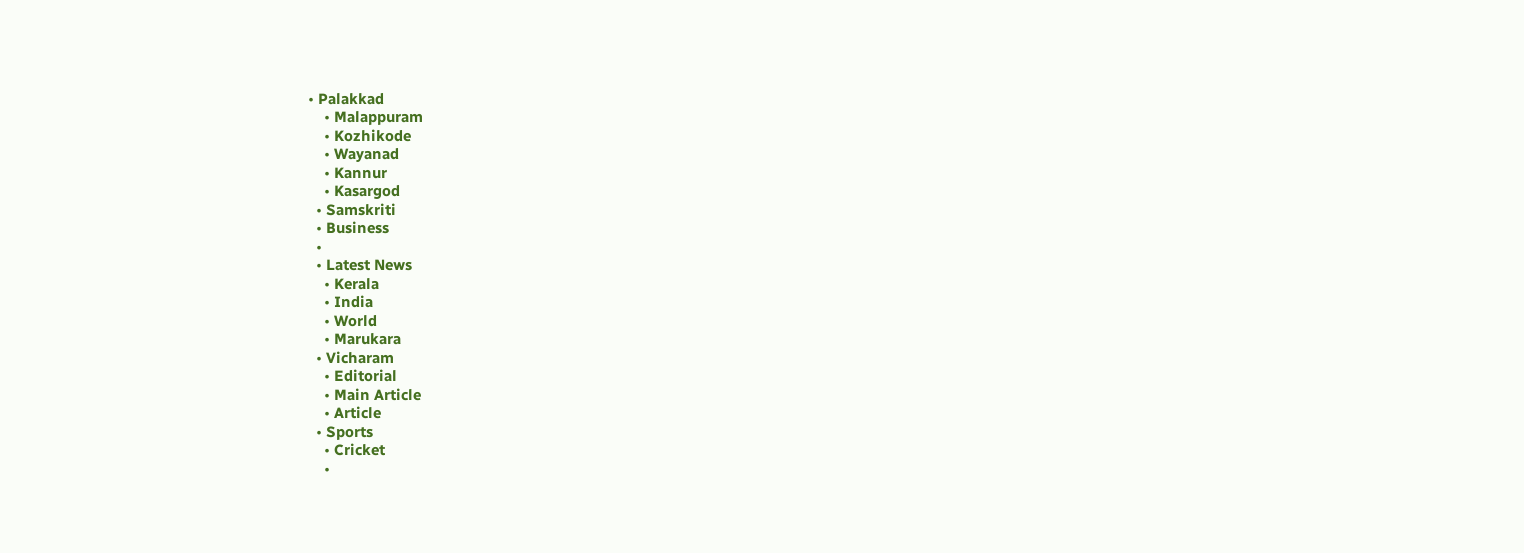• Palakkad
    • Malappuram
    • Kozhikode
    • Wayanad
    • Kannur
    • Kasargod
  • Samskriti
  • Business
  •
  • Latest News
    • Kerala
    • India
    • World
    • Marukara
  • Vicharam
    • Editorial
    • Main Article
    • Article
  • Sports
    • Cricket
    •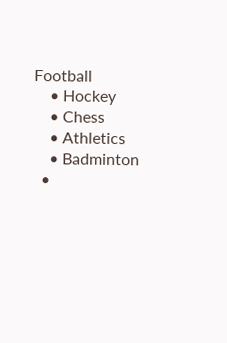Football
    • Hockey
    • Chess
    • Athletics
    • Badminton
  •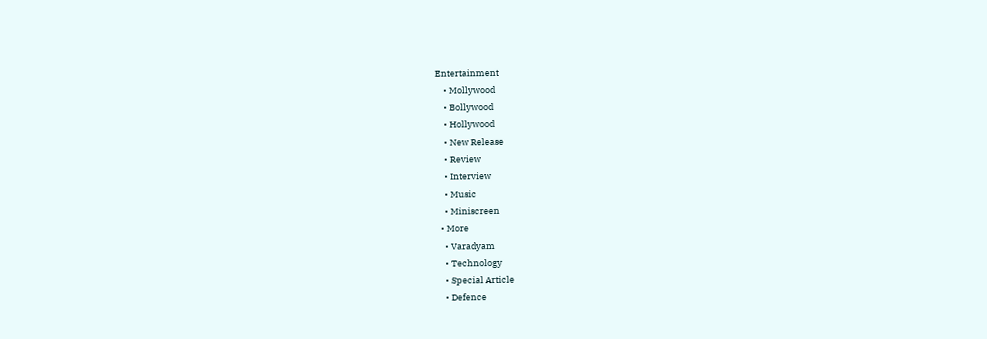Entertainment
    • Mollywood
    • Bollywood
    • Hollywood
    • New Release
    • Review
    • Interview
    • Music
    • Miniscreen
  • More
    • Varadyam
    • Technology
    • Special Article
    • Defence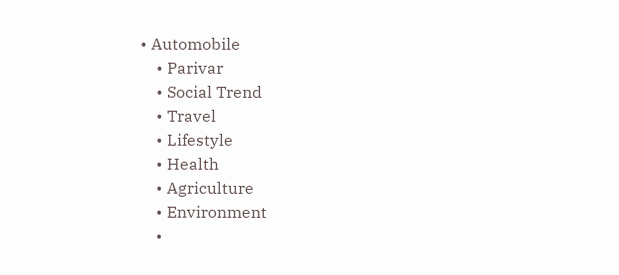• Automobile
    • Parivar
    • Social Trend
    • Travel
    • Lifestyle
    • Health
    • Agriculture
    • Environment
    •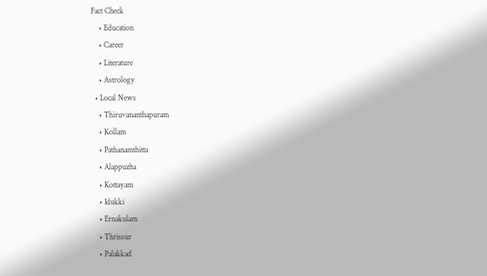Fact Check
    • Education
    • Career
    • Literature
    • Astrology
  • Local News
    • Thiruvananthapuram
    • Kollam
    • Pathanamthitta
    • Alappuzha
    • Kottayam
    • Idukki
    • Ernakulam
    • Thrissur
    • Palakkad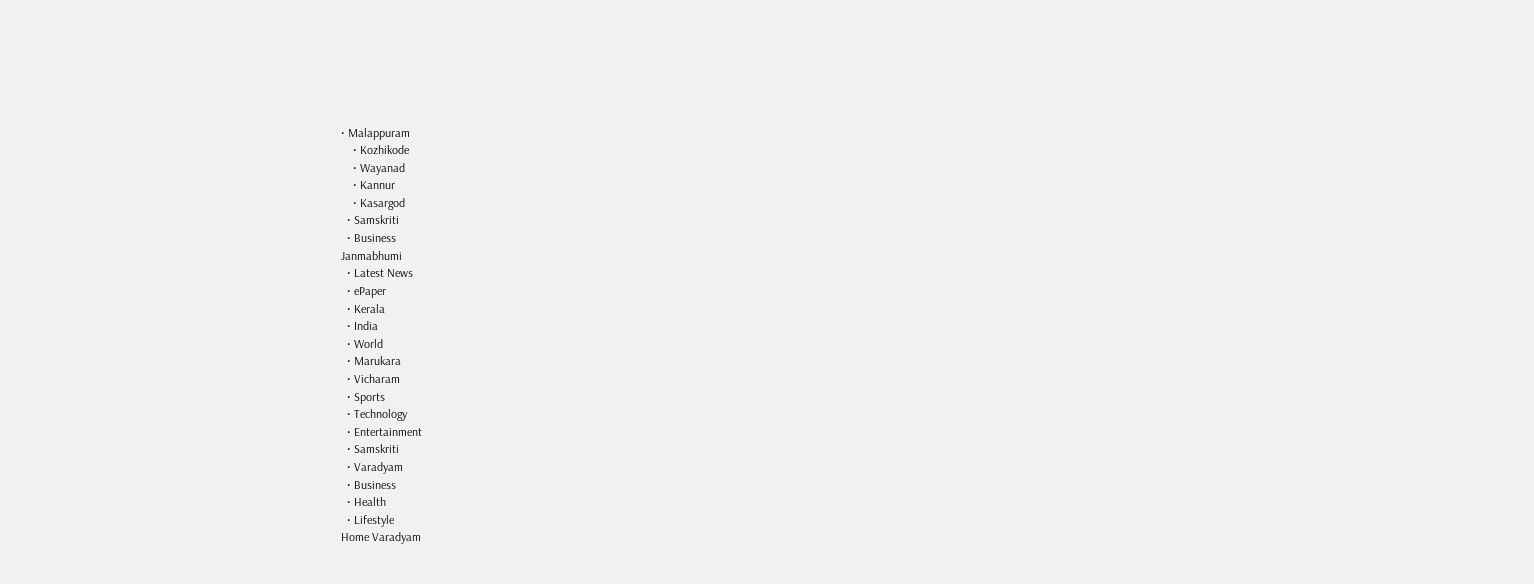• Malappuram
    • Kozhikode
    • Wayanad
    • Kannur
    • Kasargod
  • Samskriti
  • Business
Janmabhumi
  • Latest News
  • ePaper
  • Kerala
  • India
  • World
  • Marukara
  • Vicharam
  • Sports
  • Technology
  • Entertainment
  • Samskriti
  • Varadyam
  • Business
  • Health
  • Lifestyle
Home Varadyam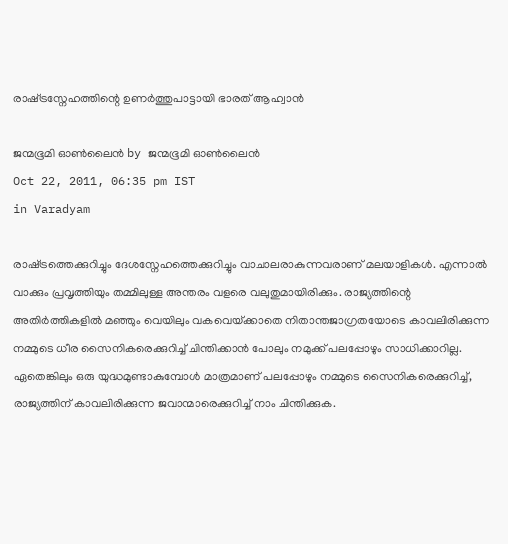രാഷ്‌ട്രസ്നേഹത്തിന്റെ ഉണര്‍ത്തുപാട്ടായി ഭാരത്‌ ആഹ്വാന്‍

ജന്മഭൂമി ഓണ്‍ലൈന്‍ by ജന്മഭൂമി ഓണ്‍ലൈന്‍
Oct 22, 2011, 06:35 pm IST
in Varadyam

രാഷ്‌ട്രത്തെക്കുറിച്ചും ദേശസ്നേഹത്തെക്കുറിച്ചും വാചാലരാകുന്നവരാണ്‌ മലയാളികള്‍. എന്നാല്‍ വാക്കും പ്രവൃത്തിയും തമ്മിലുള്ള അന്തരം വളരെ വലുതുമായിരിക്കും. രാജ്യത്തിന്റെ അതിര്‍ത്തികളില്‍ മഞ്ഞും വെയിലും വകവെയ്‌ക്കാതെ നിതാന്തജാഗ്രതയോടെ കാവലിരിക്കുന്ന നമ്മുടെ ധീര സൈനികരെക്കുറിച്ച്‌ ചിന്തിക്കാന്‍ പോലും നമുക്ക്‌ പലപ്പോഴും സാധിക്കാറില്ല. ഏതെങ്കിലും ഒരു യുദ്ധമുണ്ടാകുമ്പോള്‍ മാത്രമാണ്‌ പലപ്പോഴും നമ്മുടെ സൈനികരെക്കുറിച്ച്‌, രാജ്യത്തിന്‌ കാവലിരിക്കുന്ന ജവാന്മാരെക്കുറിച്ച്‌ നാം ചിന്തിക്കുക.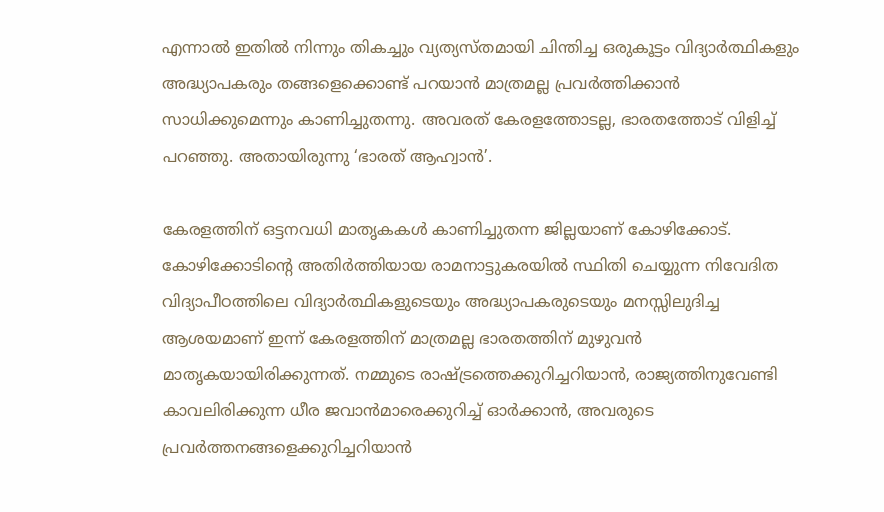എന്നാല്‍ ഇതില്‍ നിന്നും തികച്ചും വ്യത്യസ്തമായി ചിന്തിച്ച ഒരുകൂട്ടം വിദ്യാര്‍ത്ഥികളും അദ്ധ്യാപകരും തങ്ങളെക്കൊണ്ട്‌ പറയാന്‍ മാത്രമല്ല പ്രവര്‍ത്തിക്കാന്‍ സാധിക്കുമെന്നും കാണിച്ചുതന്നു. അവരത്‌ കേരളത്തോടല്ല, ഭാരതത്തോട്‌ വിളിച്ച്‌ പറഞ്ഞു. അതായിരുന്നു ‘ഭാരത്‌ ആഹ്വാന്‍’.

കേരളത്തിന്‌ ഒട്ടനവധി മാതൃകകള്‍ കാണിച്ചുതന്ന ജില്ലയാണ്‌ കോഴിക്കോട്‌. കോഴിക്കോടിന്റെ അതിര്‍ത്തിയായ രാമനാട്ടുകരയില്‍ സ്ഥിതി ചെയ്യുന്ന നിവേദിത വിദ്യാപീഠത്തിലെ വിദ്യാര്‍ത്ഥികളുടെയും അദ്ധ്യാപകരുടെയും മനസ്സിലുദിച്ച ആശയമാണ്‌ ഇന്ന്‌ കേരളത്തിന്‌ മാത്രമല്ല ഭാരതത്തിന്‌ മുഴുവന്‍ മാതൃകയായിരിക്കുന്നത്‌. നമ്മുടെ രാഷ്‌ട്രത്തെക്കുറിച്ചറിയാന്‍, രാജ്യത്തിനുവേണ്ടി കാവലിരിക്കുന്ന ധീര ജവാന്‍മാരെക്കുറിച്ച്‌ ഓര്‍ക്കാന്‍, അവരുടെ പ്രവര്‍ത്തനങ്ങളെക്കുറിച്ചറിയാന്‍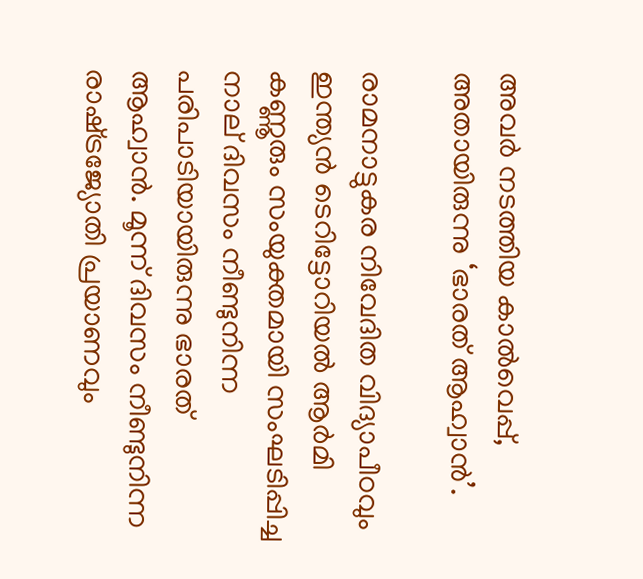അവര്‍ നടത്തിയ കാല്‍വെപ്പ്‌, അതായിരുന്നു ‘ഭാരത്‌ ആഹ്വാന്‍’.

രാമനാട്ടുകര നിവേദിത വിദ്യാപീഠവും ഇന്ത്യന്‍ ടെറിട്ടോറിയല്‍ ആര്‍മി കണ്ണൂരും സംയുക്തമായി സംഘടിപ്പിച്ച നാല്‌ ദിവസം നീണ്ടുനിന്ന പരിപാടിയായിരുന്നു ഭാരത്‌ ആഹ്വാന്‍. മൂന്ന്‌ ദിവസം നീണ്ടുനിന്ന രാഷ്‌ട്രജ്യോതി പ്രയാണവും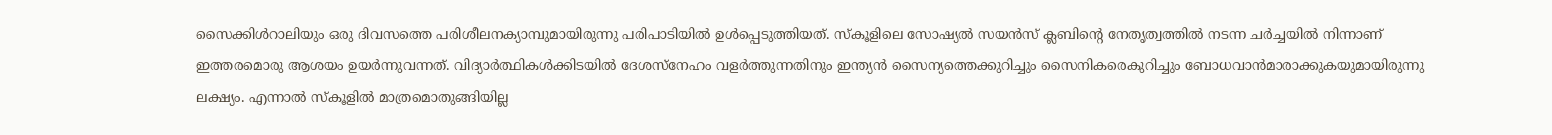സൈക്കിള്‍റാലിയും ഒരു ദിവസത്തെ പരിശീലനക്യാമ്പുമായിരുന്നു പരിപാടിയില്‍ ഉള്‍പ്പെടുത്തിയത്‌. സ്കൂളിലെ സോഷ്യല്‍ സയന്‍സ്‌ ക്ലബിന്റെ നേതൃത്വത്തില്‍ നടന്ന ചര്‍ച്ചയില്‍ നിന്നാണ്‌ ഇത്തരമൊരു ആശയം ഉയര്‍ന്നുവന്നത്‌. വിദ്യാര്‍ത്ഥികള്‍ക്കിടയില്‍ ദേശസ്നേഹം വളര്‍ത്തുന്നതിനും ഇന്ത്യന്‍ സൈന്യത്തെക്കുറിച്ചും സൈനികരെകുറിച്ചും ബോധവാന്‍മാരാക്കുകയുമായിരുന്നു ലക്ഷ്യം. എന്നാല്‍ സ്കൂളില്‍ മാത്രമൊതുങ്ങിയില്ല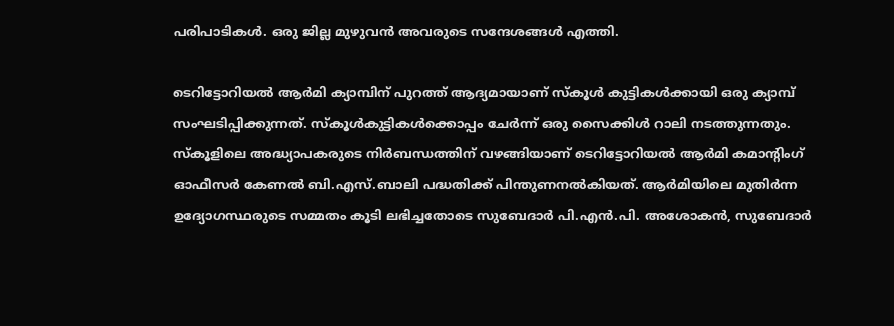പരിപാടികള്‍. ഒരു ജില്ല മുഴുവന്‍ അവരുടെ സന്ദേശങ്ങള്‍ എത്തി.

ടെറിട്ടോറിയല്‍ ആര്‍മി ക്യാമ്പിന്‌ പുറത്ത്‌ ആദ്യമായാണ്‌ സ്കൂള്‍ കുട്ടികള്‍ക്കായി ഒരു ക്യാമ്പ്‌ സംഘടിപ്പിക്കുന്നത്‌. സ്കൂള്‍കുട്ടികള്‍ക്കൊപ്പം ചേര്‍ന്ന്‌ ഒരു സൈക്കിള്‍ റാലി നടത്തുന്നതും. സ്കൂളിലെ അദ്ധ്യാപകരുടെ നിര്‍ബന്ധത്തിന്‌ വഴങ്ങിയാണ്‌ ടെറിട്ടോറിയല്‍ ആര്‍മി കമാന്റിംഗ്‌ ഓഫീസര്‍ കേണല്‍ ബി.എസ്‌.ബാലി പദ്ധതിക്ക്‌ പിന്തുണനല്‍കിയത്‌. ആര്‍മിയിലെ മുതിര്‍ന്ന ഉദ്യോഗസ്ഥരുടെ സമ്മതം കൂടി ലഭിച്ചതോടെ സുബേദാര്‍ പി.എന്‍.പി. അശോകന്‍, സുബേദാര്‍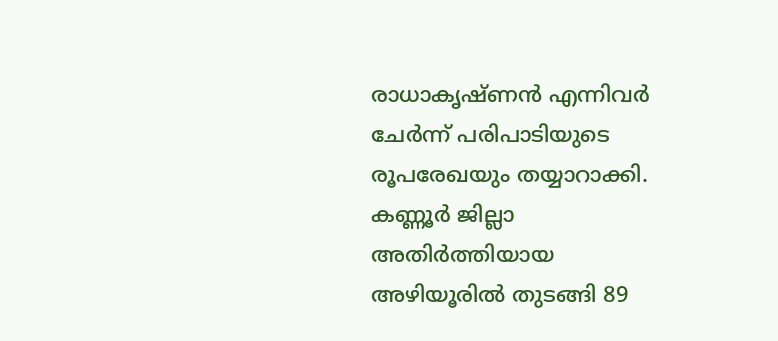രാധാകൃഷ്ണന്‍ എന്നിവര്‍ ചേര്‍ന്ന്‌ പരിപാടിയുടെ രൂപരേഖയും തയ്യാറാക്കി. കണ്ണൂര്‍ ജില്ലാ അതിര്‍ത്തിയായ അഴിയൂരില്‍ തുടങ്ങി 89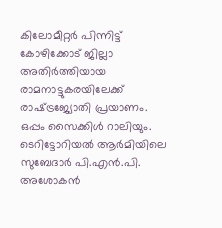കിലോമീറ്റര്‍ പിന്നിട്ട്‌ കോഴിക്കോട്‌ ജില്ലാ അതിര്‍ത്തിയായ രാമനാട്ടുകരയിലേക്ക്‌ രാഷ്‌ട്രജ്യോതി പ്രയാണം. ഒപ്പം സൈക്കിള്‍ റാലിയും. ടെറിട്ടോറിയല്‍ ആര്‍മിയിലെ സുബേദാര്‍ പി.എന്‍.പി. അശോകന്‍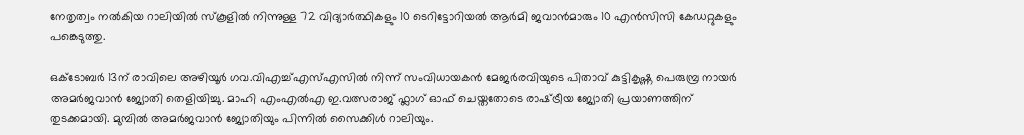നേതൃത്വം നല്‍കിയ റാലിയില്‍ സ്കൂളില്‍ നിന്നുള്ള 72 വിദ്യാര്‍ത്ഥികളും 10 ടെറിട്ടോറിയല്‍ ആര്‍മി ജവാന്‍മാരും 10 എന്‍സിസി കേഡറ്റുകളും പങ്കെടുത്തു.

ഒക്ടോബര്‍ 13ന്‌ രാവിലെ അഴിയൂര്‍ ഗവ.വിഎച്ച്‌എസ്‌എസില്‍ നിന്ന്‌ സംവിധായകന്‍ മേജര്‍രവിയുടെ പിതാവ്‌ കുട്ടികൃഷ്ണ പെരുമ്പ്ര നായര്‍ അമര്‍ജവാന്‍ ജ്യോതി തെളിയിച്ചു. മാഹി എംഎല്‍എ ഇ.വത്സരാജ്‌ ഫ്ലാഗ്‌ ഓഫ്‌ ചെയ്തതോടെ രാഷ്‌ട്രീയ ജ്യോതി പ്രയാണത്തിന്‌ തുടക്കമായി. മുമ്പില്‍ അമര്‍ജവാന്‍ ജ്യോതിയും പിന്നില്‍ സൈക്കിള്‍ റാലിയും.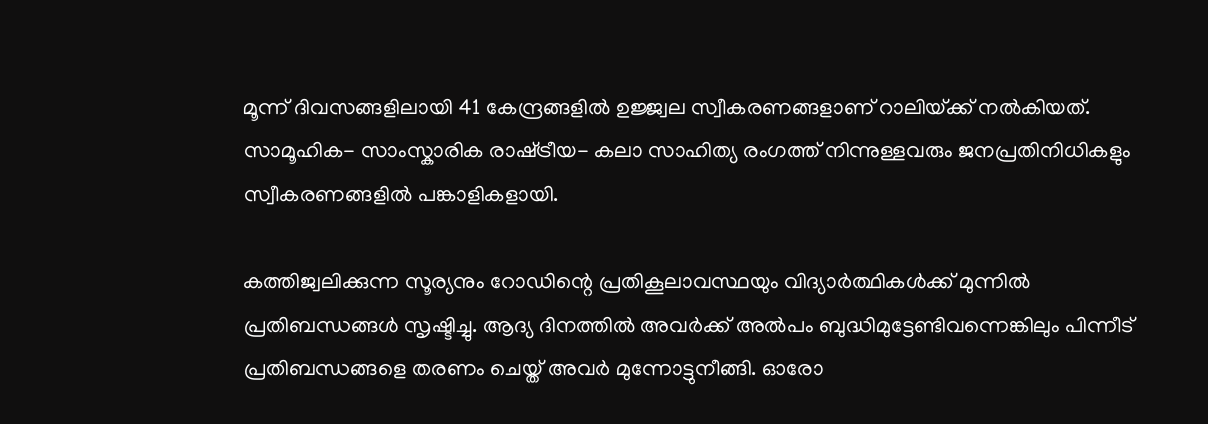മൂന്ന്‌ ദിവസങ്ങളിലായി 41 കേന്ദ്രങ്ങളില്‍ ഉജ്ജ്വല സ്വീകരണങ്ങളാണ്‌ റാലിയ്‌ക്ക്‌ നല്‍കിയത്‌. സാമൂഹിക- സാംസ്കാരിക രാഷ്‌ട്രീയ- കലാ സാഹിത്യ രംഗത്ത്‌ നിന്നുള്ളവരും ജനപ്രതിനിധികളും സ്വീകരണങ്ങളില്‍ പങ്കാളികളായി.

കത്തിജ്വലിക്കുന്ന സൂര്യനും റോഡിന്റെ പ്രതികൂലാവസ്ഥയും വിദ്യാര്‍ത്ഥികള്‍ക്ക്‌ മുന്നില്‍ പ്രതിബന്ധങ്ങള്‍ സൃഷ്ടിച്ചു. ആദ്യ ദിനത്തില്‍ അവര്‍ക്ക്‌ അല്‍പം ബുദ്ധിമുട്ടേണ്ടിവന്നെങ്കിലും പിന്നീട്‌ പ്രതിബന്ധങ്ങളെ തരണം ചെയ്ത്‌ അവര്‍ മുന്നോട്ടുനീങ്ങി. ഓരോ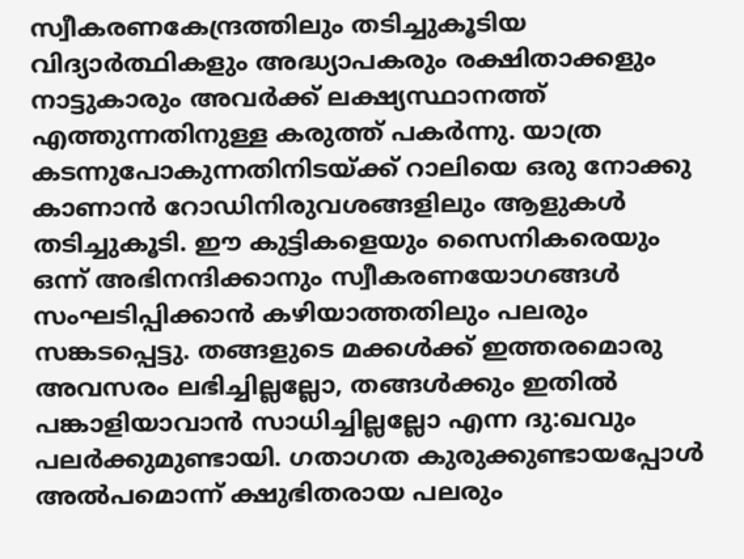സ്വീകരണകേന്ദ്രത്തിലും തടിച്ചുകൂടിയ വിദ്യാര്‍ത്ഥികളും അദ്ധ്യാപകരും രക്ഷിതാക്കളും നാട്ടുകാരും അവര്‍ക്ക്‌ ലക്ഷ്യസ്ഥാനത്ത്‌ എത്തുന്നതിനുള്ള കരുത്ത്‌ പകര്‍ന്നു. യാത്ര കടന്നുപോകുന്നതിനിടയ്‌ക്ക്‌ റാലിയെ ഒരു നോക്കു കാണാന്‍ റോഡിനിരുവശങ്ങളിലും ആളുകള്‍ തടിച്ചുകൂടി. ഈ കുട്ടികളെയും സൈനികരെയും ഒന്ന്‌ അഭിനന്ദിക്കാനും സ്വീകരണയോഗങ്ങള്‍ സംഘടിപ്പിക്കാന്‍ കഴിയാത്തതിലും പലരും സങ്കടപ്പെട്ടു. തങ്ങളുടെ മക്കള്‍ക്ക്‌ ഇത്തരമൊരു അവസരം ലഭിച്ചില്ലല്ലോ, തങ്ങള്‍ക്കും ഇതില്‍ പങ്കാളിയാവാന്‍ സാധിച്ചില്ലല്ലോ എന്ന ദു:ഖവും പലര്‍ക്കുമുണ്ടായി. ഗതാഗത കുരുക്കുണ്ടായപ്പോള്‍ അല്‍പമൊന്ന്‌ ക്ഷുഭിതരായ പലരും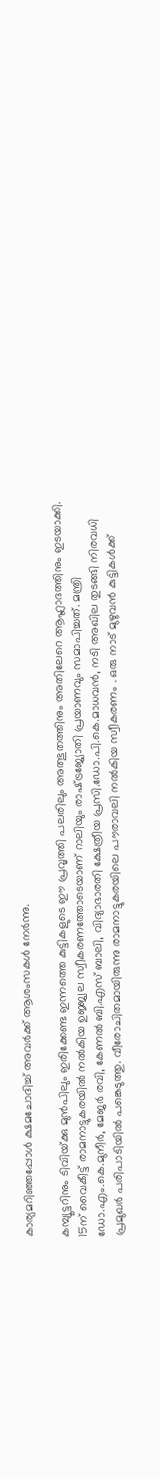കാര്യമറിഞ്ഞപ്പോള്‍ ക്ഷമചോദിച്ച്‌ അവര്‍ക്ക്‌ ആശംസകള്‍ നേര്‍ന്നു.

കമ്പ്യൂട്ടറിനും ടിവിയ്‌ക്കു മുന്‍പിലും ഇരിക്കേണ്ട ഇന്നത്തെ കുട്ടികളുടെ ഈ പ്രവൃത്തി പലരിലും അത്ഭുതത്തിനും അതിലേറെ ആഹ്ലാദത്തിനും ഇടയാക്കി. 15ന്‌ വൈകീട്ട്‌ രാമനാട്ടുകരയില്‍ നല്‍കിയ ഉജ്ജ്വല സ്വീകരണത്തോടെയാണ്‌ റാലിയും രാഷ്‌ട്രജ്യോതി പ്രയാണവും സമാപിച്ചത്‌. മന്ത്രി ഡോ.എം.കെ.മുനീര്‍, മേജര്‍ രവി, കേണല്‍ ബി.എസ്‌ ബാലി, വിദ്യാഭാരതി ക്ഷേത്രീയ പ്രസി.ഡോ.പി.കെ.മാധവന്‍, നടി അഖില തുടങ്ങി നിരവധി പ്രമുഖര്‍ പരിപാടിയില്‍ പങ്കെടുത്തു. വീരോചിതമായിരുന്നു രാമനാട്ടുകരയിലെ പൗരാവലി നല്‍കിയ സ്വീകരണം . ഒരു നാട്‌ മുഴുവന്‍ കുട്ടികള്‍ക്ക്‌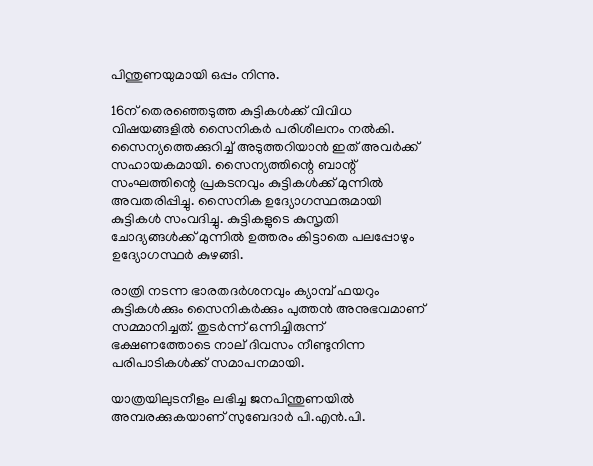പിന്തുണയുമായി ഒപ്പം നിന്നു.

16ന്‌ തെരഞ്ഞെടുത്ത കുട്ടികള്‍ക്ക്‌ വിവിധ വിഷയങ്ങളില്‍ സൈനികര്‍ പരിശീലനം നല്‍കി. സൈന്യത്തെക്കുറിച്ച്‌ അടുത്തറിയാന്‍ ഇത്‌ അവര്‍ക്ക്‌ സഹായകമായി. സൈന്യത്തിന്റെ ബാന്റ്‌ സംഘത്തിന്റെ പ്രകടനവും കുട്ടികള്‍ക്ക്‌ മുന്നില്‍ അവതരിപ്പിച്ചു. സൈനിക ഉദ്യോഗസ്ഥരുമായി കുട്ടികള്‍ സംവദിച്ചു. കുട്ടികളുടെ കുസൃതി ചോദ്യങ്ങള്‍ക്ക്‌ മുന്നില്‍ ഉത്തരം കിട്ടാതെ പലപ്പോഴും ഉദ്യോഗസ്ഥര്‍ കുഴങ്ങി.

രാത്രി നടന്ന ഭാരതദര്‍ശനവും ക്യാമ്പ്‌ ഫയറും കുട്ടികള്‍ക്കും സൈനികര്‍ക്കും പുത്തന്‍ അനുഭവമാണ്‌ സമ്മാനിച്ചത്‌. തുടര്‍ന്ന്‌ ഒന്നിച്ചിരുന്ന്‌ ഭക്ഷണത്തോടെ നാല്‌ ദിവസം നീണ്ടുനിന്ന പരിപാടികള്‍ക്ക്‌ സമാപനമായി.

യാത്രയിലുടനീളം ലഭിച്ച ജനപിന്തുണയില്‍ അമ്പരക്കുകയാണ്‌ സുബേദാര്‍ പി.എന്‍.പി.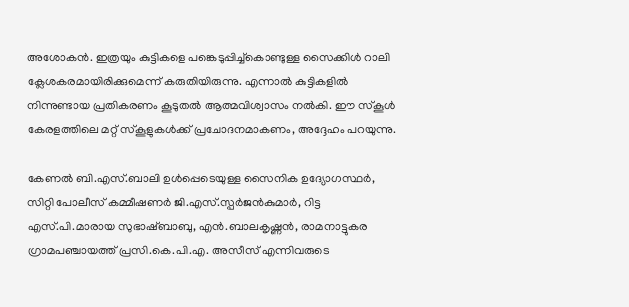അശോകന്‍. ഇത്രയും കുട്ടികളെ പങ്കെടുപ്പിച്ച്കൊണ്ടുള്ള സൈക്കിള്‍ റാലി ക്ലേശകരമായിരിക്കുമെന്ന്‌ കരുതിയിരുന്നു. എന്നാല്‍ കുട്ടികളില്‍ നിന്നുണ്ടായ പ്രതികരണം കൂടുതല്‍ ആത്മവിശ്വാസം നല്‍കി. ഈ സ്കൂള്‍ കേരളത്തിലെ മറ്റ്‌ സ്കൂളുകള്‍ക്ക്‌ പ്രചോദനമാകണം, അദ്ദേഹം പറയുന്നു.

കേണല്‍ ബി.എസ്‌.ബാലി ഉള്‍പ്പെടെയുള്ള സൈനിക ഉദ്യോഗസ്ഥര്‍, സിറ്റി പോലീസ്‌ കമ്മീഷണര്‍ ജി.എസ്‌.സ്പര്‍ജന്‍കുമാര്‍, റിട്ട എസ്‌.പി.മാരായ സുഭാഷ്ബാബു, എന്‍.ബാലകൃഷ്ണന്‍, രാമനാട്ടുകര ഗ്രാമപഞ്ചായത്ത്‌ പ്രസി.കെ.പി.എ. അസീസ്‌ എന്നിവരുടെ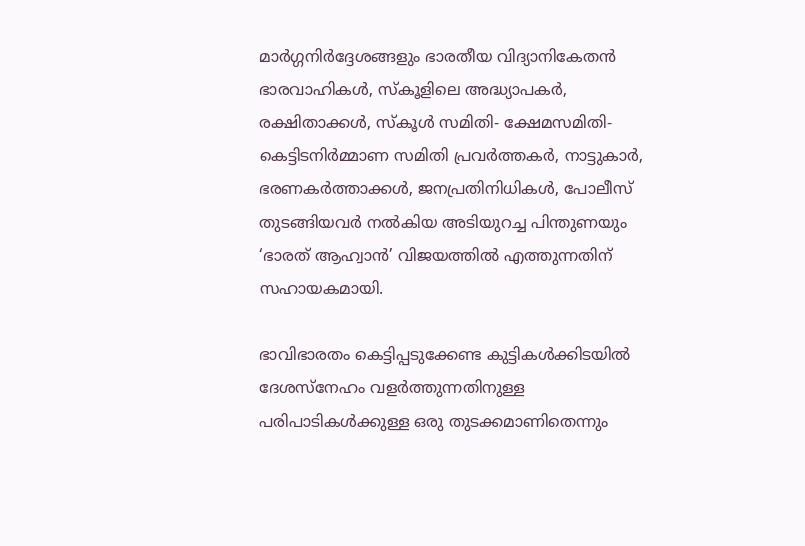മാര്‍ഗ്ഗനിര്‍ദ്ദേശങ്ങളും ഭാരതീയ വിദ്യാനികേതന്‍ ഭാരവാഹികള്‍, സ്കൂളിലെ അദ്ധ്യാപകര്‍, രക്ഷിതാക്കള്‍, സ്കൂള്‍ സമിതി- ക്ഷേമസമിതി- കെട്ടിടനിര്‍മ്മാണ സമിതി പ്രവര്‍ത്തകര്‍, നാട്ടുകാര്‍, ഭരണകര്‍ത്താക്കള്‍, ജനപ്രതിനിധികള്‍, പോലീസ്‌ തുടങ്ങിയവര്‍ നല്‍കിയ അടിയുറച്ച പിന്തുണയും ‘ഭാരത്‌ ആഹ്വാന്‍’ വിജയത്തില്‍ എത്തുന്നതിന്‌ സഹായകമായി.

ഭാവിഭാരതം കെട്ടിപ്പടുക്കേണ്ട കുട്ടികള്‍ക്കിടയില്‍ ദേശസ്നേഹം വളര്‍ത്തുന്നതിനുള്ള പരിപാടികള്‍ക്കുള്ള ഒരു തുടക്കമാണിതെന്നും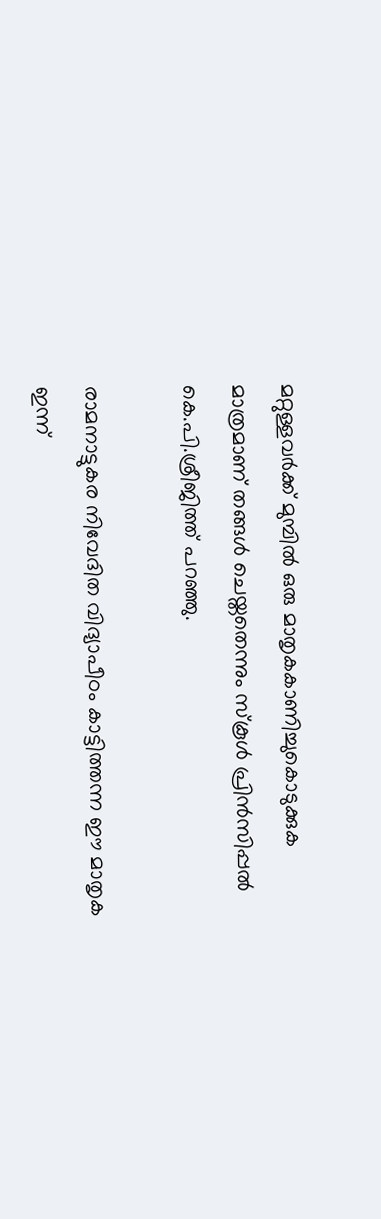മറ്റുള്ളവര്‍ക്ക്‌ മുമ്പില്‍ ഒരു മാതൃകകാണിച്ചുകൊടുക്കുക മാത്രമാണ്‌ തങ്ങള്‍ ചെയ്തതെന്നും സ്കൂള്‍ പ്രിന്‍സിപ്പല്‍ കെ.പി.ശ്രീജിത്ത്‌ പറഞ്ഞു.

രാമനാട്ടുകര നിവേദിത വിദ്യാപീഠം കാട്ടിത്തന്ന ഈ മാതൃക ഇന്ന്‌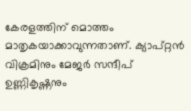കേരളത്തിന്‌ മൊത്തം മാതൃകയാക്കാവുന്നതാണ്‌. ക്യാപ്റ്റന്‍ വിക്രമിനും മേജര്‍ സന്ദീപ്‌ ഉണ്ണികൃഷ്ണനും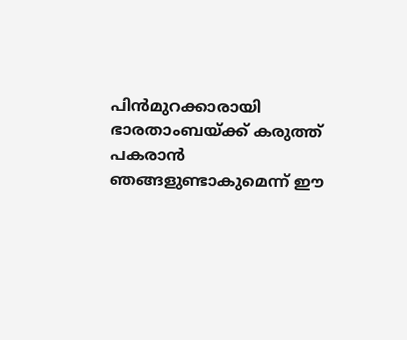പിന്‍മുറക്കാരായി ഭാരതാംബയ്‌ക്ക്‌ കരുത്ത്‌ പകരാന്‍ ഞങ്ങളുണ്ടാകുമെന്ന്‌ ഈ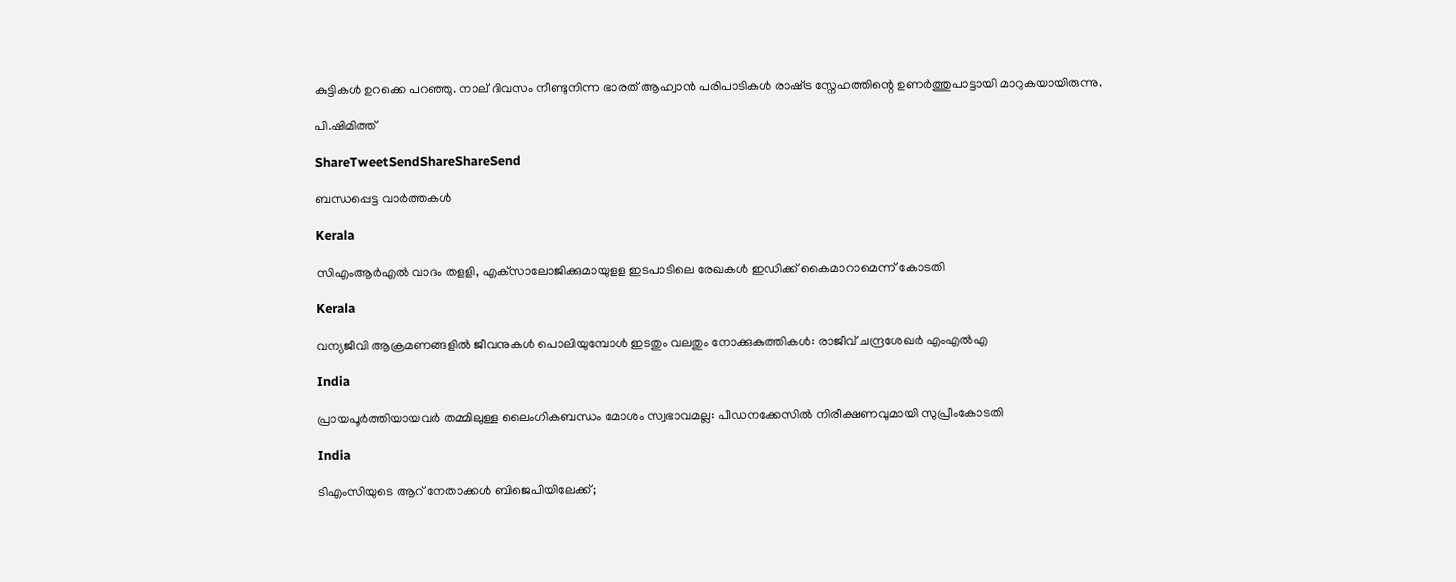കുട്ടികള്‍ ഉറക്കെ പറഞ്ഞു. നാല്‌ ദിവസം നീണ്ടുനിന്ന ഭാരത്‌ ആഹ്വാന്‍ പരിപാടികള്‍ രാഷ്‌ട്ര സ്നേഹത്തിന്റെ ഉണര്‍ത്തുപാട്ടായി മാറുകയായിരുന്നു.

പി.ഷിമിത്ത്‌

ShareTweetSendShareShareSend

ബന്ധപ്പെട്ട വാര്‍ത്തകള്‍

Kerala

സിഎംആര്‍എല്‍ വാദം തളളി, എക്‌സാലോജിക്കുമായുളള ഇടപാടിലെ രേഖകള്‍ ഇഡിക്ക് കൈമാറാമെന്ന് കോടതി

Kerala

വന്യജീവി ആക്രമണങ്ങളിൽ ജീവനുകൾ പൊലിയുമ്പോൾ ഇടതും വലതും നോക്കുകുത്തികൾ: രാജീവ് ചന്ദ്രശേഖർ എംഎൽഎ

India

പ്രായപൂർത്തിയായവർ തമ്മിലുള്ള ലൈംഗികബന്ധം മോശം സ്വഭാവമല്ല: പീഡനക്കേസിൽ നിരീക്ഷണവുമായി സുപ്രീംകോടതി

India

ടിഎംസിയുടെ ആറ് നേതാക്കൾ ബിജെപിയിലേക്ക്;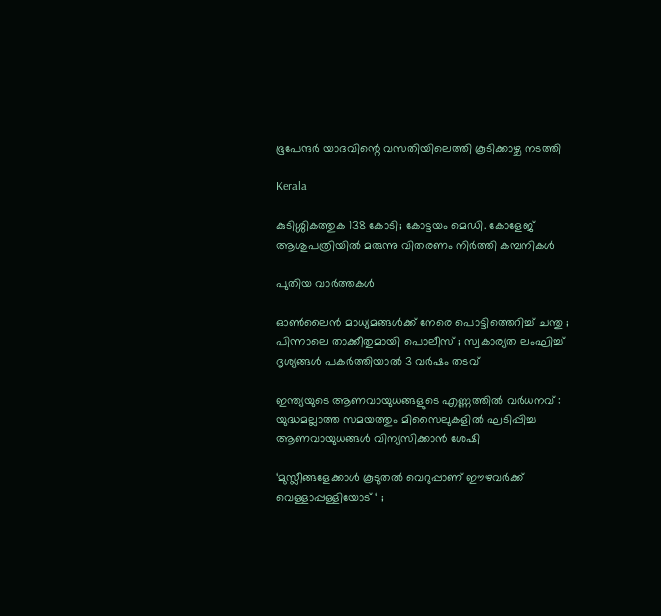ഭൂപേന്ദർ യാദവിന്റെ വസതിയിലെത്തി കൂടിക്കാഴ്ച നടത്തി

Kerala

കുടിശ്ശികത്തുക 138 കോടി; കോട്ടയം മെഡി. കോളേജ് ആശുപത്രിയിൽ മരുന്നു വിതരണം നിര്‍ത്തി കമ്പനികള്‍

പുതിയ വാര്‍ത്തകള്‍

ഓൺലൈൻ മാധ്യമങ്ങൾക്ക് നേരെ പൊട്ടിത്തെറിച്ച് ചന്തു ; പിന്നാലെ താക്കീതുമായി പൊലീസ് ; സ്വകാര്യത ലംഘിച്ച് ദൃശ്യങ്ങൾ പകർത്തിയാൽ 3 വർഷം തടവ്

ഇന്ത്യയുടെ ആണവായുധങ്ങളുടെ എണ്ണത്തിൽ വർധനവ് : യുദ്ധമല്ലാത്ത സമയത്തും മിസൈലുകളിൽ ഘടിപ്പിച്ച ആണവായുധങ്ങൾ വിന്യസിക്കാൻ ശേഷി

‘മുസ്ലീങ്ങളേക്കാൾ കൂടുതൽ വെറുപ്പാണ് ഈഴവർക്ക് വെള്ളാപ്പള്ളിയോട് ‘ ;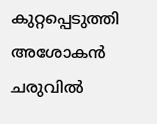കുറ്റപ്പെടുത്തി അശോകൻ ചരുവിൽ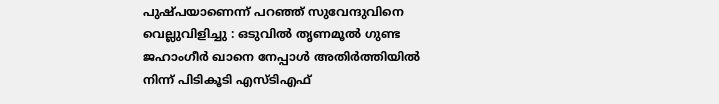പുഷ്പയാണെന്ന് പറഞ്ഞ് സുവേന്ദുവിനെ വെല്ലുവിളിച്ചു : ഒടുവിൽ തൃണമൂൽ ഗുണ്ട ജഹാംഗീർ ഖാനെ നേപ്പാൾ അതിർത്തിയിൽ നിന്ന് പിടികൂടി എസ്ടിഎഫ്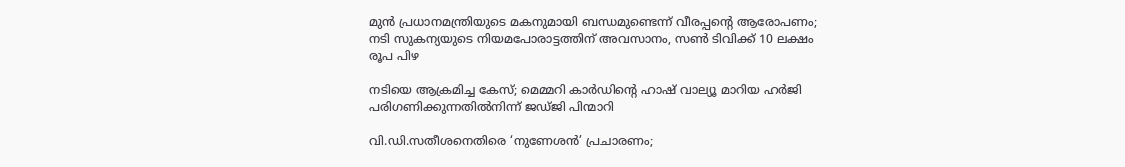മുൻ പ്രധാനമന്ത്രിയുടെ മകനുമായി ബന്ധമുണ്ടെന്ന് വീരപ്പന്റെ ആരോപണം; നടി സുകന്യയുടെ നിയമപോരാട്ടത്തിന് അവസാനം, സൺ ടിവിക്ക് 10 ലക്ഷം രൂപ പിഴ

നടിയെ ആക്രമിച്ച കേസ്; മെമ്മറി കാർഡിന്റെ ഹാഷ് വാല്യൂ മാറിയ ഹർജി പരിഗണിക്കുന്നതിൽനിന്ന് ജഡ്ജി പിന്മാറി

വി.ഡി.സതീശനെതിരെ ‘നുണേശൻ’ പ്രചാരണം;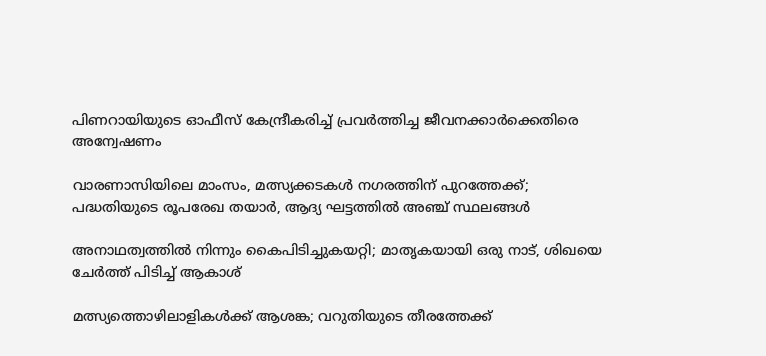പിണറായിയുടെ ഓഫീസ് കേന്ദ്രീകരിച്ച് പ്രവർത്തിച്ച ജീവനക്കാർക്കെതിരെ അന്വേഷണം

വാരണാസിയിലെ മാംസം, മത്സ്യക്കടകൾ നഗരത്തിന് പുറത്തേക്ക്; പദ്ധതിയുടെ രൂപരേഖ തയാർ, ആദ്യ ഘട്ടത്തിൽ അഞ്ച് സ്ഥലങ്ങൾ

അനാഥത്വത്തില്‍ നിന്നും കൈപിടിച്ചുകയറ്റി; മാതൃകയായി ഒരു നാട്, ശിഖയെ ചേർത്ത് പിടിച്ച് ആകാശ്

മത്സ്യത്തൊഴിലാളികള്‍ക്ക് ആശങ്ക; വറുതിയുടെ തീരത്തേക്ക്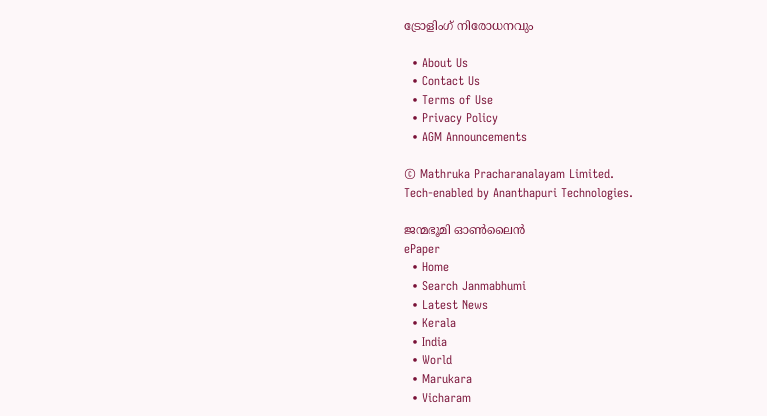ട്രോളിംഗ് നിരോധനവും

  • About Us
  • Contact Us
  • Terms of Use
  • Privacy Policy
  • AGM Announcements

© Mathruka Pracharanalayam Limited.
Tech-enabled by Ananthapuri Technologies.

ജന്മഭൂമി ഓണ്‍ലൈന്‍
ePaper
  • Home
  • Search Janmabhumi
  • Latest News
  • Kerala
  • India
  • World
  • Marukara
  • Vicharam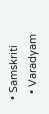• Samskriti
  • Varadyam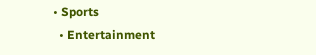• Sports
  • Entertainment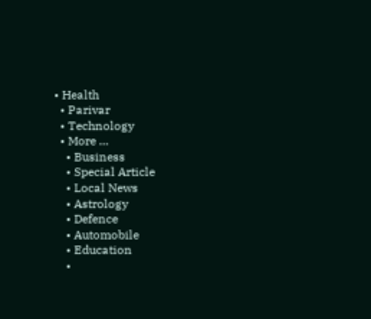• Health
  • Parivar
  • Technology
  • More …
    • Business
    • Special Article
    • Local News
    • Astrology
    • Defence
    • Automobile
    • Education
    •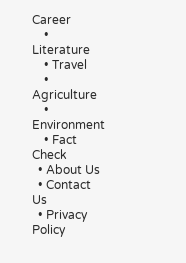Career
    • Literature
    • Travel
    • Agriculture
    • Environment
    • Fact Check
  • About Us
  • Contact Us
  • Privacy Policy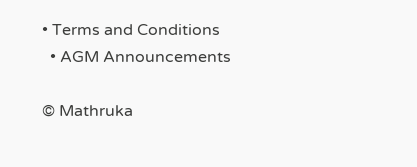• Terms and Conditions
  • AGM Announcements

© Mathruka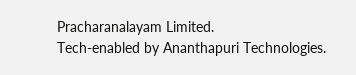Pracharanalayam Limited.
Tech-enabled by Ananthapuri Technologies.